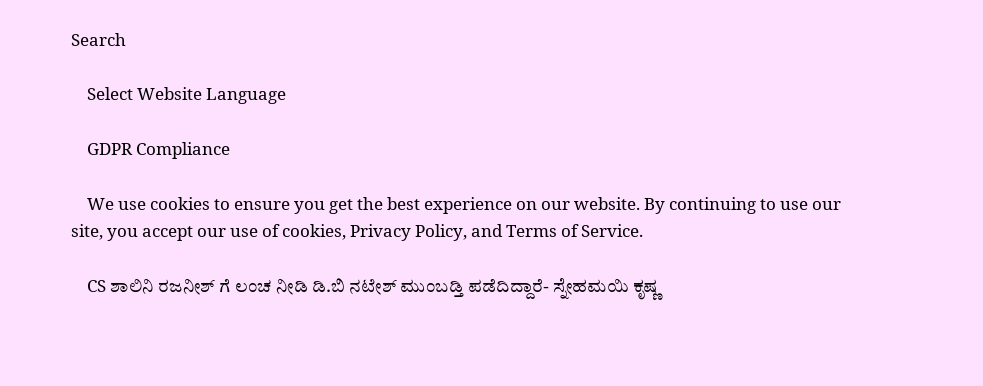Search

    Select Website Language

    GDPR Compliance

    We use cookies to ensure you get the best experience on our website. By continuing to use our site, you accept our use of cookies, Privacy Policy, and Terms of Service.

    CS ಶಾಲಿನಿ ರಜನೀಶ್ ‍ಗೆ ಲಂಚ ನೀಡಿ ಡಿ.ಬಿ ನಟೇಶ್ ಮುಂಬಡ್ತಿ ಪಡೆದಿದ್ದಾರೆ- ಸ್ನೇಹಮಯಿ ಕೃಷ್ಣ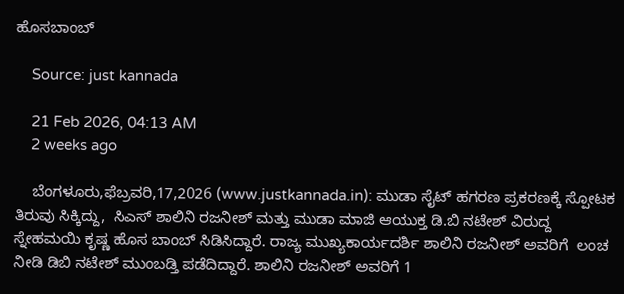ಹೊಸಬಾಂಬ್

    Source: just kannada

    21 Feb 2026, 04:13 AM
    2 weeks ago

    ಬೆಂಗಳೂರು,ಫೆಬ್ರವರಿ,17,2026 (www.justkannada.in): ಮುಡಾ ಸೈಟ್ ಹಗರಣ ಪ್ರಕರಣಕ್ಕೆ ಸ್ಪೋಟಕ ತಿರುವು ಸಿಕ್ಕಿದ್ದು,  ಸಿಎಸ್ ಶಾಲಿನಿ ರಜನೀಶ್ ಮತ್ತು ಮುಡಾ ಮಾಜಿ ಆಯುಕ್ತ ಡಿ.ಬಿ ನಟೇಶ್ ವಿರುದ್ದ  ಸ್ನೇಹಮಯಿ ಕೃಷ್ಣ ಹೊಸ ಬಾಂಬ್ ಸಿಡಿಸಿದ್ದಾರೆ. ರಾಜ್ಯ ಮುಖ್ಯಕಾರ್ಯದರ್ಶಿ ಶಾಲಿನಿ ರಜನೀಶ್ ಅವರಿಗೆ  ಲಂಚ ನೀಡಿ ಡಿಬಿ ನಟೇಶ್ ಮುಂಬಡ್ತಿ ಪಡೆದಿದ್ದಾರೆ. ಶಾಲಿನಿ ರಜನೀಶ್ ಅವರಿಗೆ 1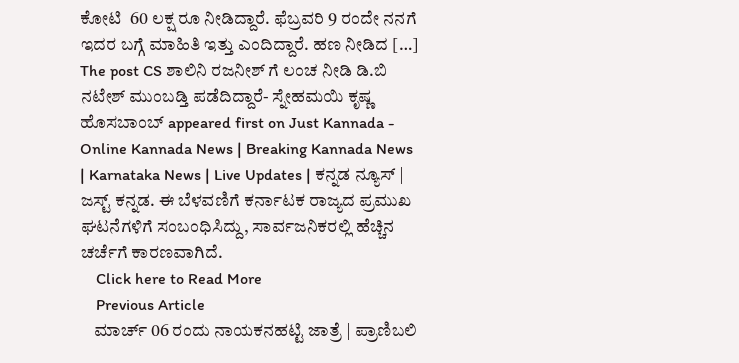ಕೋಟಿ  60 ಲಕ್ಷ ರೂ ನೀಡಿದ್ದಾರೆ. ಫೆಬ್ರವರಿ 9 ರಂದೇ ನನಗೆ ಇದರ ಬಗ್ಗೆ ಮಾಹಿತಿ ಇತ್ತು ಎಂದಿದ್ದಾರೆ. ಹಣ ನೀಡಿದ […] The post CS ಶಾಲಿನಿ ರಜನೀಶ್ ‍ಗೆ ಲಂಚ ನೀಡಿ ಡಿ.ಬಿ ನಟೇಶ್ ಮುಂಬಡ್ತಿ ಪಡೆದಿದ್ದಾರೆ- ಸ್ನೇಹಮಯಿ ಕೃಷ್ಣ ಹೊಸಬಾಂಬ್ appeared first on Just Kannada - Online Kannada News | Breaking Kannada News | Karnataka News | Live Updates | ಕನ್ನಡ ನ್ಯೂಸ್ | ಜಸ್ಟ್ ಕನ್ನಡ. ಈ ಬೆಳವಣಿಗೆ ಕರ್ನಾಟಕ ರಾಜ್ಯದ ಪ್ರಮುಖ ಘಟನೆಗಳಿಗೆ ಸಂಬಂಧಿಸಿದ್ದು, ಸಾರ್ವಜನಿಕರಲ್ಲಿ ಹೆಚ್ಚಿನ ಚರ್ಚೆಗೆ ಕಾರಣವಾಗಿದೆ.
    Click here to Read More
    Previous Article
    ಮಾರ್ಚ್ 06 ರಂದು ನಾಯಕನಹಟ್ಟಿ ಜಾತ್ರೆ | ಪ್ರಾಣಿಬಲಿ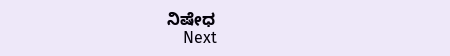ನಿಷೇಧ
    Next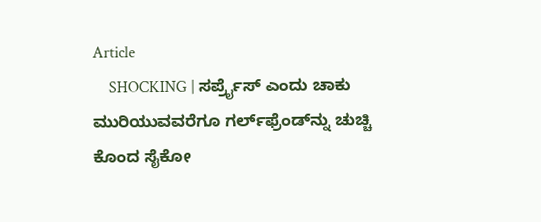Article
    SHOCKING | ಸರ್ಪ್ರೈಸ್‌ ಎಂದು ಚಾಕು ಮುರಿಯುವವರೆಗೂ ಗರ್ಲ್‌ಫ್ರೆಂಡ್‌ನ್ನು ಚುಚ್ಚಿ ಕೊಂದ ಸೈಕೋ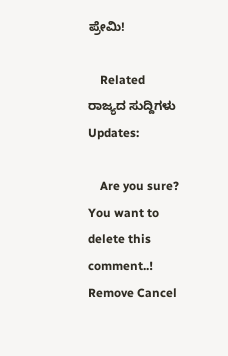ಪ್ರೇಮಿ!

    Related ರಾಜ್ಯದ ಸುದ್ದಿಗಳು Updates:

    Are you sure? You want to delete this comment..! Remove Cancel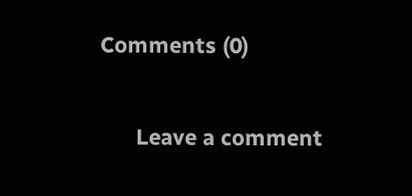Comments (0)

      Leave a comment